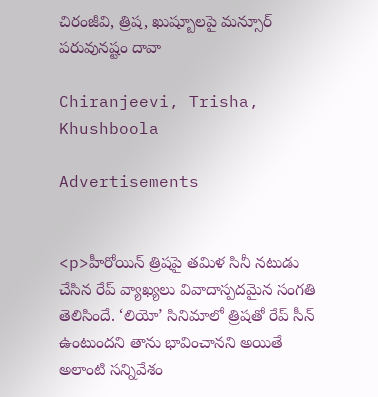చిరంజీవి, త్రిష, ఖుష్బూలపై మన్సూర్ పరువునష్టం దావా

Chiranjeevi, Trisha, Khushboola

Advertisements


<p>హీరోయిన్ త్రిషపై తమిళ సినీ నటుడు చేసిన రేప్ వ్యాఖ్యలు వివాదాస్పదమైన సంగతి తెలిసిందే. ‘లియో’ సినిమాలో త్రిషతో రేప్ సీన్ ఉంటుందని తాను భావించానని అయితే అలాంటి సన్నివేశం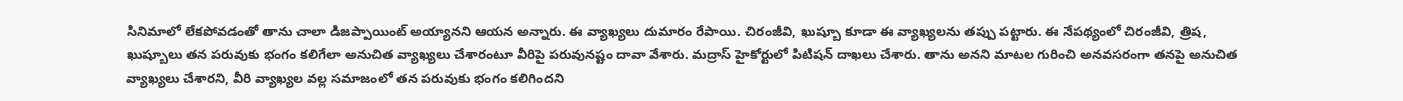సినిమాలో లేకపోవడంతో తాను చాలా డిజప్పాయింట్ అయ్యానని ఆయన అన్నారు. ఈ వ్యాఖ్యలు దుమారం రేపాయి. చిరంజీవి, ఖుష్బూ కూడా ఈ వ్యాఖ్యలను తప్పు పట్టారు. ఈ నేపథ్యంలో చిరంజీవి, త్రిష, ఖుష్బూలు తన పరువుకు భంగం కలిగేలా అనుచిత వ్యాఖ్యలు చేశారంటూ వీరిపై పరువునష్టం దావా వేశారు. మద్రాస్ హైకోర్టులో పిటిషన్ దాఖలు చేశారు. తాను అనని మాటల గురించి అనవసరంగా తనపై అనుచిత వ్యాఖ్యలు చేశారని, వీరి వ్యాఖ్యల వల్ల సమాజంలో తన పరువుకు భంగం కలిగిందని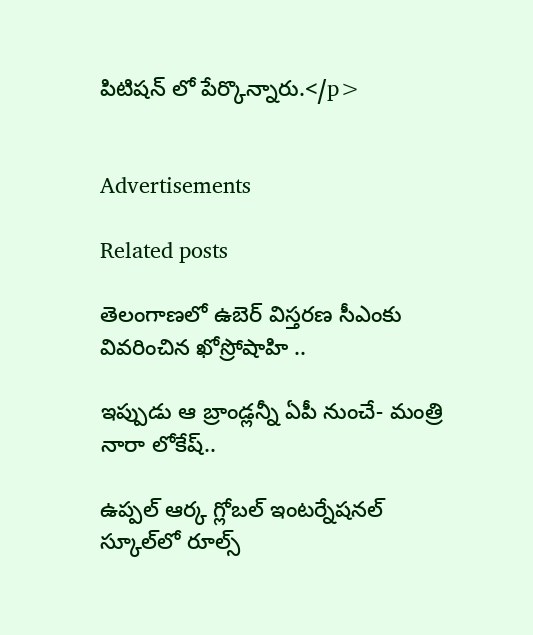పిటిషన్ లో పేర్కొన్నారు.</p>


Advertisements

Related posts

తెలంగాణలో ఉబెర్ విస్తరణ సీఎంకు వివరించిన ఖోస్రోషాహి ..

ఇప్పుడు ఆ బ్రాండ్లన్నీ ఏపీ నుంచే- మంత్రి నారా లోకేష్..

ఉప్పల్‌ ఆర్క గ్లోబల్‌ ఇంటర్నేషనల్‌ స్కూల్‌లో రూల్స్‌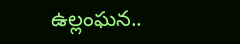ఉల్లంఘన..